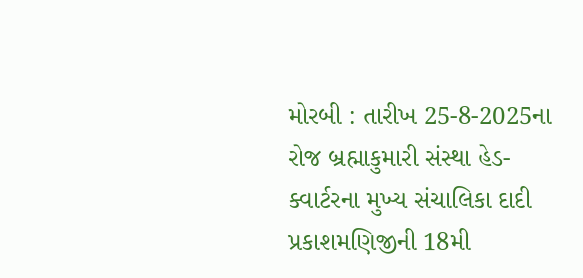મોરબી : તારીખ 25-8-2025ના રોજ બ્રહ્માકુમારી સંસ્થા હેડ-ક્વાર્ટરના મુખ્ય સંચાલિકા દાદી પ્રકાશમણિજીની 18મી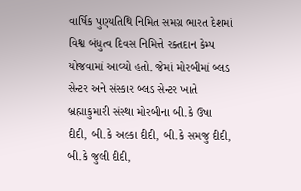વાર્ષિક પુણ્યતિથિ નિમિત સમગ્ર ભારત દેશમાં વિશ્વ બંધુત્વ દિવસ નિમિત્તે રક્તદાન કેમ્પ યોજવામાં આવ્યો હતો. જેમાં મોરબીમાં બ્લડ સેન્ટર અને સંસ્કાર બ્લડ સેન્ટર ખાતે બ્રહ્માકુમારી સંસ્થા મોરબીના બી.કે ઉષા દીદી, બી.કે અલ્કા દીદી, બી.કે સમજુ દીદી, બી.કે જુલી દીદી,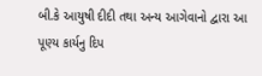બી.કે આયુષી દીદી તથા અન્ય આગેવાનો દ્વારા આ પૂણ્ય કાર્યનુ દિપ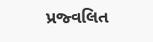પ્રજ્વલિત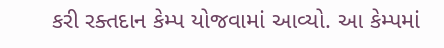કરી રક્તદાન કેમ્પ યોજવામાં આવ્યો. આ કેમ્પમાં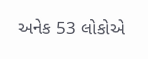અનેક 53 લોકોએ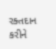રક્તદાન કરીને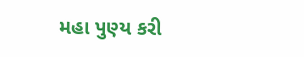મહા પુણ્ય કરી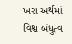ખરા અર્થમાં વિશ્વ બંધુત્વ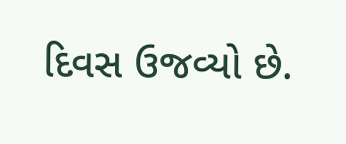દિવસ ઉજવ્યો છે.